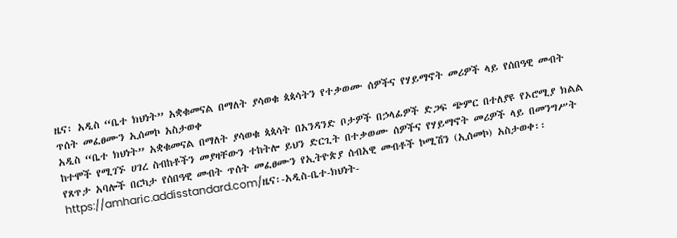ዜና፡ አዲስ “ቤተ ክህነት” አቋቁመናል በማለት ያሳወቁ ጳጳሳትን የተቃወሙ ሰዎችና የሃይማኖት መሪዎች ላይ የሰበዓዊ መብት ጥሰት መፈፀሙን ኢሰመኮ አስታወቀ
አዲስ “ቤተ ክህነት” አቋቁመናል በማለት ያሳወቁ ጳጳሳት በአንዳንድ ቦታዎች በኃላፊዎች ድጋፍ ጭምር በተለያዩ የኦሮሚያ ክልል ከተሞች የሚገኙ ሀገረ ስብከቶችን መያዛቸውን ተከትሎ ይህን ድርጊት በተቃወሙ ሰዎችና የሃይማኖት መሪዎች ላይ በመንግሥት የጸጥታ አባሎች በርካታ የሰበዓዊ መብት ጥሰት መፈፀሙን የኢትዮጵያ ሰብአዊ መብቶች ኮሚሽን (ኢሰመኮ) አስታወቀ፡፡
https://amharic.addisstandard.com/ዜና፡-አዲስ-ቤተ-ክህነት-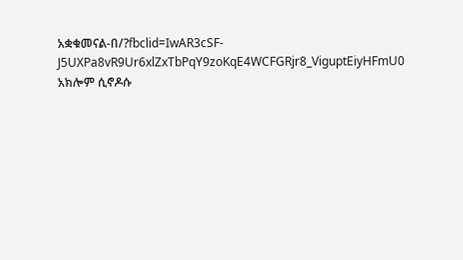አቋቁመናል-በ/?fbclid=IwAR3cSF-J5UXPa8vR9Ur6xlZxTbPqY9zoKqE4WCFGRjr8_ViguptEiyHFmU0
አክሎም ሲኖዶሱ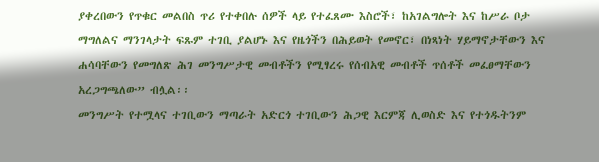ያቀረበውን የጥቁር መልበስ ጥሪ የተቀበሉ ሰዎች ላይ የተፈጸሙ እስሮች፣ ከአገልግሎት እና ከሥራ ቦታ ማግለልና ማንገላታት ፍጹም ተገቢ ያልሆኑ እና የዜጎችን በሕይወት የመኖር፣ በነጻነት ሃይማኖታቸውን እና ሐሳባቸውን የመግለጽ ሕገ መንግሥታዊ መብቶችን የሚፃረሩ የሰብአዊ መብቶች ጥሰቶች መፈፀማቸውን አረጋግጫለው” ብሏል፡፡
መንግሥት የተሟላና ተገቢውን ማጣራት አድርጎ ተገቢውን ሕጋዊ እርምጃ ሊወስድ እና የተጎዱትንም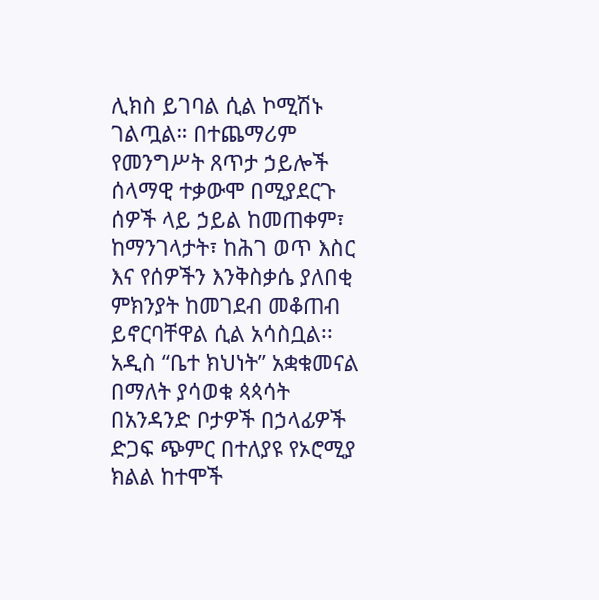ሊክስ ይገባል ሲል ኮሚሽኑ ገልጧል። በተጨማሪም የመንግሥት ጸጥታ ኃይሎች ሰላማዊ ተቃውሞ በሚያደርጉ ሰዎች ላይ ኃይል ከመጠቀም፣ ከማንገላታት፣ ከሕገ ወጥ እስር እና የሰዎችን እንቅስቃሴ ያለበቂ ምክንያት ከመገደብ መቆጠብ ይኖርባቸዋል ሲል አሳስቧል፡፡
አዲስ “ቤተ ክህነት” አቋቁመናል በማለት ያሳወቁ ጳጳሳት በአንዳንድ ቦታዎች በኃላፊዎች ድጋፍ ጭምር በተለያዩ የኦሮሚያ ክልል ከተሞች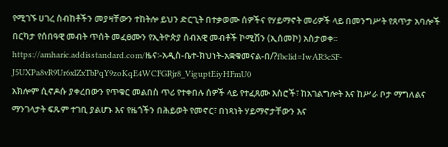የሚገኙ ሀገረ ስብከቶችን መያዛቸውን ተከትሎ ይህን ድርጊት በተቃወሙ ሰዎችና የሃይማኖት መሪዎች ላይ በመንግሥት የጸጥታ አባሎች በርካታ የሰበዓዊ መብት ጥሰት መፈፀሙን የኢትዮጵያ ሰብአዊ መብቶች ኮሚሽን (ኢሰመኮ) አስታወቀ፡፡
https://amharic.addisstandard.com/ዜና፡-አዲስ-ቤተ-ክህነት-አቋቁመናል-በ/?fbclid=IwAR3cSF-J5UXPa8vR9Ur6xlZxTbPqY9zoKqE4WCFGRjr8_ViguptEiyHFmU0
አክሎም ሲኖዶሱ ያቀረበውን የጥቁር መልበስ ጥሪ የተቀበሉ ሰዎች ላይ የተፈጸሙ እስሮች፣ ከአገልግሎት እና ከሥራ ቦታ ማግለልና ማንገላታት ፍጹም ተገቢ ያልሆኑ እና የዜጎችን በሕይወት የመኖር፣ በነጻነት ሃይማኖታቸውን እና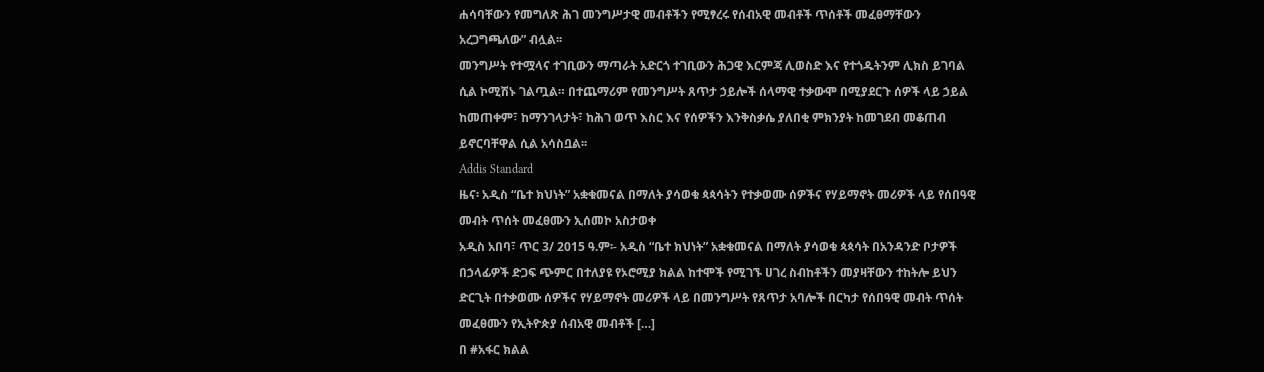ሐሳባቸውን የመግለጽ ሕገ መንግሥታዊ መብቶችን የሚፃረሩ የሰብአዊ መብቶች ጥሰቶች መፈፀማቸውን አረጋግጫለው” ብሏል፡፡
መንግሥት የተሟላና ተገቢውን ማጣራት አድርጎ ተገቢውን ሕጋዊ እርምጃ ሊወስድ እና የተጎዱትንም ሊክስ ይገባል ሲል ኮሚሽኑ ገልጧል። በተጨማሪም የመንግሥት ጸጥታ ኃይሎች ሰላማዊ ተቃውሞ በሚያደርጉ ሰዎች ላይ ኃይል ከመጠቀም፣ ከማንገላታት፣ ከሕገ ወጥ እስር እና የሰዎችን እንቅስቃሴ ያለበቂ ምክንያት ከመገደብ መቆጠብ ይኖርባቸዋል ሲል አሳስቧል፡፡
Addis Standard
ዜና፡ አዲስ “ቤተ ክህነት” አቋቁመናል በማለት ያሳወቁ ጳጳሳትን የተቃወሙ ሰዎችና የሃይማኖት መሪዎች ላይ የሰበዓዊ መብት ጥሰት መፈፀሙን ኢሰመኮ አስታወቀ
አዲስ አበባ፣ ጥር 3/ 2015 ዓ.ም፡- አዲስ “ቤተ ክህነት” አቋቁመናል በማለት ያሳወቁ ጳጳሳት በአንዳንድ ቦታዎች በኃላፊዎች ድጋፍ ጭምር በተለያዩ የኦሮሚያ ክልል ከተሞች የሚገኙ ሀገረ ስብከቶችን መያዛቸውን ተከትሎ ይህን ድርጊት በተቃወሙ ሰዎችና የሃይማኖት መሪዎች ላይ በመንግሥት የጸጥታ አባሎች በርካታ የሰበዓዊ መብት ጥሰት መፈፀሙን የኢትዮጵያ ሰብአዊ መብቶች […]
በ #አፋር ክልል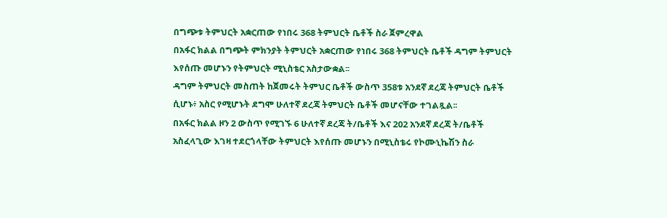በግጭቱ ትምህርት አቋርጠው የነበሩ 368 ትምህርት ቤቶች ስራ ጀምረዋል
በአፋር ክልል በግጭት ምክንያት ትምህርት አቋርጠው የነበሩ 368 ትምህርት ቤቶች ዳግም ትምህርት እየሰጡ መሆኑን የትምህርት ሚኒስቴር አስታውቋል፡፡
ዳግም ትምህርት መስጠት ከጀመሩት ትምህር ቤቶች ውስጥ 358ቱ አንደኛ ደረጃ ትምህርት ቤቶች ሲሆኑ፥ አስር የሚሆኑት ደግሞ ሁለተኛ ደረጃ ትምህርት ቤቶች መሆናቸው ተገልጿል፡፡
በአፋር ክልል ዞን 2 ውስጥ የሚገኙ 6 ሁለተኛ ደረጃ ት/ቤቶች እና 202 አንደኛ ደረጃ ት/ቤቶች አስፈላጊው እገዛ ተደርጎላቸው ትምህርት እየሰጡ መሆኑን በሚኒስቴሩ የኮሙኒኬሽን ስራ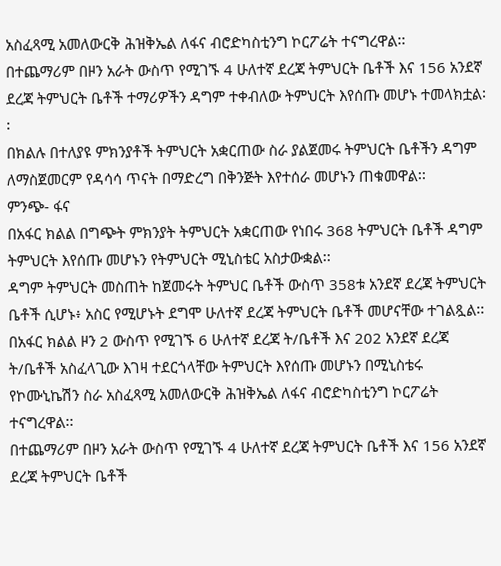አስፈጻሚ አመለውርቅ ሕዝቅኤል ለፋና ብሮድካስቲንግ ኮርፖሬት ተናግረዋል፡፡
በተጨማሪም በዞን አራት ውስጥ የሚገኙ 4 ሁለተኛ ደረጃ ትምህርት ቤቶች እና 156 አንደኛ ደረጃ ትምህርት ቤቶች ተማሪዎችን ዳግም ተቀብለው ትምህርት እየሰጡ መሆኑ ተመላክቷል፡፡
በክልሉ በተለያዩ ምክንያቶች ትምህርት አቋርጠው ስራ ያልጀመሩ ትምህርት ቤቶችን ዳግም ለማስጀመርም የዳሳሳ ጥናት በማድረግ በቅንጅት እየተሰራ መሆኑን ጠቁመዋል፡፡
ምንጭ- ፋና
በአፋር ክልል በግጭት ምክንያት ትምህርት አቋርጠው የነበሩ 368 ትምህርት ቤቶች ዳግም ትምህርት እየሰጡ መሆኑን የትምህርት ሚኒስቴር አስታውቋል፡፡
ዳግም ትምህርት መስጠት ከጀመሩት ትምህር ቤቶች ውስጥ 358ቱ አንደኛ ደረጃ ትምህርት ቤቶች ሲሆኑ፥ አስር የሚሆኑት ደግሞ ሁለተኛ ደረጃ ትምህርት ቤቶች መሆናቸው ተገልጿል፡፡
በአፋር ክልል ዞን 2 ውስጥ የሚገኙ 6 ሁለተኛ ደረጃ ት/ቤቶች እና 202 አንደኛ ደረጃ ት/ቤቶች አስፈላጊው እገዛ ተደርጎላቸው ትምህርት እየሰጡ መሆኑን በሚኒስቴሩ የኮሙኒኬሽን ስራ አስፈጻሚ አመለውርቅ ሕዝቅኤል ለፋና ብሮድካስቲንግ ኮርፖሬት ተናግረዋል፡፡
በተጨማሪም በዞን አራት ውስጥ የሚገኙ 4 ሁለተኛ ደረጃ ትምህርት ቤቶች እና 156 አንደኛ ደረጃ ትምህርት ቤቶች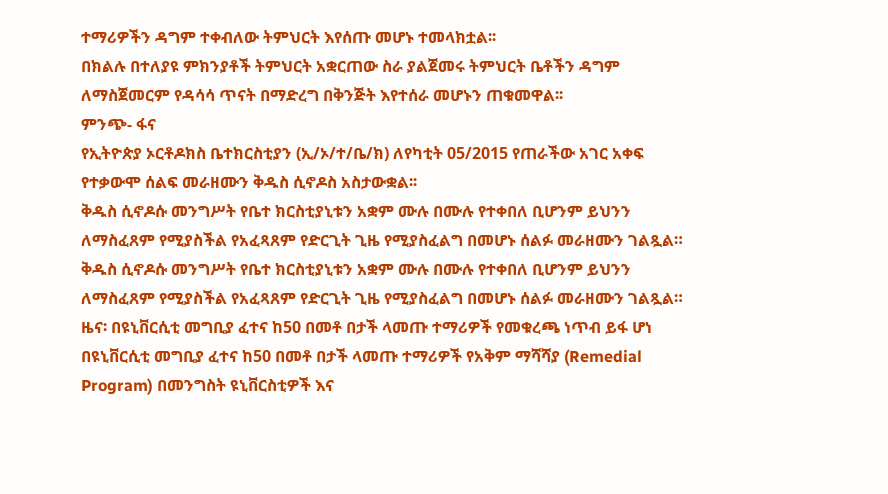ተማሪዎችን ዳግም ተቀብለው ትምህርት እየሰጡ መሆኑ ተመላክቷል፡፡
በክልሉ በተለያዩ ምክንያቶች ትምህርት አቋርጠው ስራ ያልጀመሩ ትምህርት ቤቶችን ዳግም ለማስጀመርም የዳሳሳ ጥናት በማድረግ በቅንጅት እየተሰራ መሆኑን ጠቁመዋል፡፡
ምንጭ- ፋና
የኢትዮጵያ ኦርቶዶክስ ቤተክርስቲያን (ኢ/ኦ/ተ/ቤ/ክ) ለየካቲት 05/2015 የጠራችው አገር አቀፍ የተቃውሞ ሰልፍ መራዘሙን ቅዱስ ሲኖዶስ አስታውቋል፡፡
ቅዱስ ሲኖዶሱ መንግሥት የቤተ ክርስቲያኒቱን አቋም ሙሉ በሙሉ የተቀበለ ቢሆንም ይህንን ለማስፈጸም የሚያስችል የአፈጻጸም የድርጊት ጊዜ የሚያስፈልግ በመሆኑ ሰልፉ መራዘሙን ገልጿል።
ቅዱስ ሲኖዶሱ መንግሥት የቤተ ክርስቲያኒቱን አቋም ሙሉ በሙሉ የተቀበለ ቢሆንም ይህንን ለማስፈጸም የሚያስችል የአፈጻጸም የድርጊት ጊዜ የሚያስፈልግ በመሆኑ ሰልፉ መራዘሙን ገልጿል።
ዜና፡ በዩኒቨርሲቲ መግቢያ ፈተና ከ50 በመቶ በታች ላመጡ ተማሪዎች የመቁረጫ ነጥብ ይፋ ሆነ
በዩኒቨርሲቲ መግቢያ ፈተና ከ50 በመቶ በታች ላመጡ ተማሪዎች የአቅም ማሻሻያ (Remedial Program) በመንግስት ዩኒቨርስቲዎች እና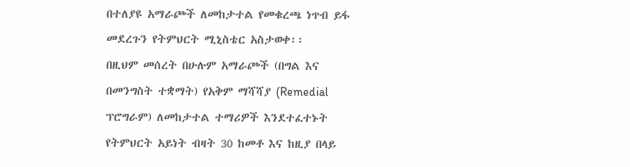በተለያዩ አማራጮች ለመከታተል የመቁረጫ ነጥብ ይፋ መደረጉን የትምህርት ሚኒስቴር አስታወቀ፡፡
በዚህም መሰረት በሁሉም አማራጮች (በግል እና በመንግስት ተቋማት) የአቅም ማሻሻያ (Remedial ፕሮግራም) ለመከታተል ተማሪዎች እንደተፈተኑት የትምህርት አይነት ብዛት 30 ከመቶ እና ከዚያ በላይ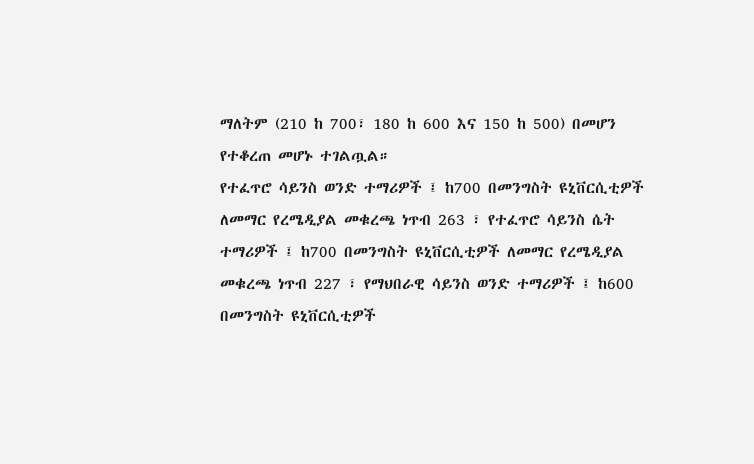ማለትም (210 ከ 700፣ 180 ከ 600 እና 150 ከ 500) በመሆን የተቆረጠ መሆኑ ተገልጧል።
የተፈጥሮ ሳይንስ ወንድ ተማሪዎች ፤ ከ700 በመንግስት ዩኒቨርሲቲዎች ለመማር የረሜዲያል መቁረጫ ነጥብ 263 ፣ የተፈጥሮ ሳይንስ ሴት ተማሪዎች ፤ ከ700 በመንግስት ዩኒቨርሲቲዎች ለመማር የረሜዲያል መቁረጫ ነጥብ 227 ፣ የማህበራዊ ሳይንስ ወንድ ተማሪዎች ፤ ከ600 በመንግስት ዩኒቨርሲቲዎች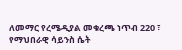ለመማር የረሜዲያል መቁረጫ ነጥብ 220 ፣ የማህበራዊ ሳይንስ ሴት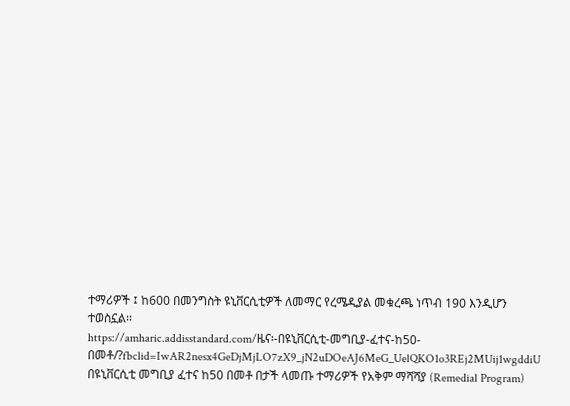ተማሪዎች ፤ ከ600 በመንግስት ዩኒቨርሲቲዎች ለመማር የረሜዲያል መቁረጫ ነጥብ 190 እንዲሆን ተወስኗል፡፡
https://amharic.addisstandard.com/ዜና፡-በዩኒቨርሲቲ-መግቢያ-ፈተና-ከ50-በመቶ/?fbclid=IwAR2nesx4GeDjMjLO7zX9_jN2uDOeAJ6MeG_UelQKO1o3REj2MUij1wgddiU
በዩኒቨርሲቲ መግቢያ ፈተና ከ50 በመቶ በታች ላመጡ ተማሪዎች የአቅም ማሻሻያ (Remedial Program)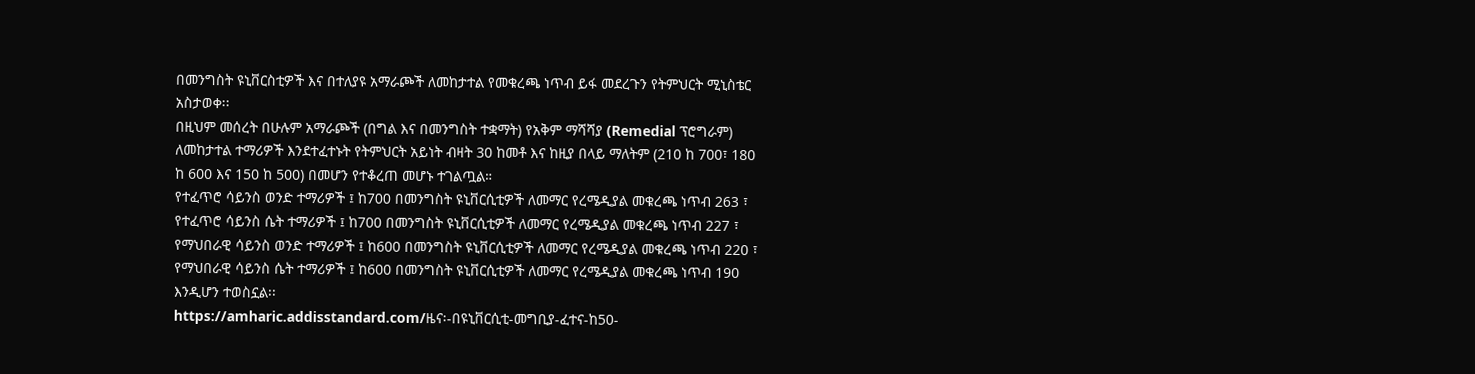በመንግስት ዩኒቨርስቲዎች እና በተለያዩ አማራጮች ለመከታተል የመቁረጫ ነጥብ ይፋ መደረጉን የትምህርት ሚኒስቴር አስታወቀ፡፡
በዚህም መሰረት በሁሉም አማራጮች (በግል እና በመንግስት ተቋማት) የአቅም ማሻሻያ (Remedial ፕሮግራም) ለመከታተል ተማሪዎች እንደተፈተኑት የትምህርት አይነት ብዛት 30 ከመቶ እና ከዚያ በላይ ማለትም (210 ከ 700፣ 180 ከ 600 እና 150 ከ 500) በመሆን የተቆረጠ መሆኑ ተገልጧል።
የተፈጥሮ ሳይንስ ወንድ ተማሪዎች ፤ ከ700 በመንግስት ዩኒቨርሲቲዎች ለመማር የረሜዲያል መቁረጫ ነጥብ 263 ፣ የተፈጥሮ ሳይንስ ሴት ተማሪዎች ፤ ከ700 በመንግስት ዩኒቨርሲቲዎች ለመማር የረሜዲያል መቁረጫ ነጥብ 227 ፣ የማህበራዊ ሳይንስ ወንድ ተማሪዎች ፤ ከ600 በመንግስት ዩኒቨርሲቲዎች ለመማር የረሜዲያል መቁረጫ ነጥብ 220 ፣ የማህበራዊ ሳይንስ ሴት ተማሪዎች ፤ ከ600 በመንግስት ዩኒቨርሲቲዎች ለመማር የረሜዲያል መቁረጫ ነጥብ 190 እንዲሆን ተወስኗል፡፡
https://amharic.addisstandard.com/ዜና፡-በዩኒቨርሲቲ-መግቢያ-ፈተና-ከ50-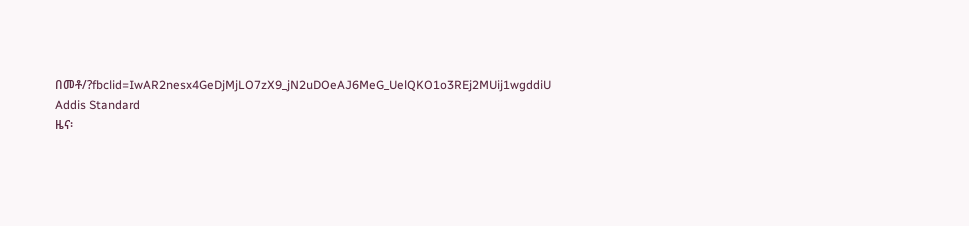በመቶ/?fbclid=IwAR2nesx4GeDjMjLO7zX9_jN2uDOeAJ6MeG_UelQKO1o3REj2MUij1wgddiU
Addis Standard
ዜና፡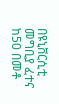በዩኒቨርሲቲ መግቢያ ፈተና ከ50 በመቶ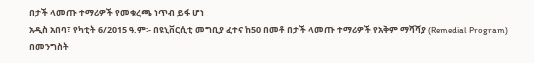በታች ላመጡ ተማሪዎች የመቁረጫ ነጥብ ይፋ ሆነ
አዲስ አበባ፣ የካቲት 6/2015 ዓ.ም፡- በዩኒቨርሲቲ መግቢያ ፈተና ከ50 በመቶ በታች ላመጡ ተማሪዎች የአቅም ማሻሻያ (Remedial Program) በመንግስት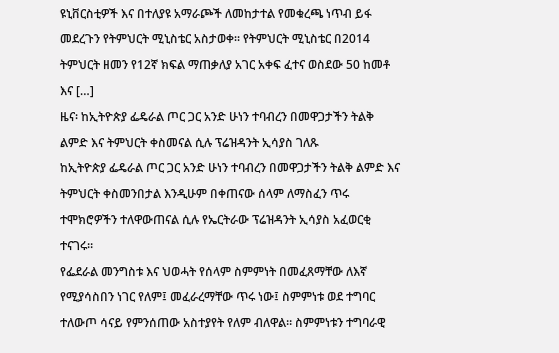ዩኒቨርስቲዎች እና በተለያዩ አማራጮች ለመከታተል የመቁረጫ ነጥብ ይፋ መደረጉን የትምህርት ሚኒስቴር አስታወቀ፡፡ የትምህርት ሚኒስቴር በ2014 ትምህርት ዘመን የ12ኛ ክፍል ማጠቃለያ አገር አቀፍ ፈተና ወስደው 50 ከመቶ እና […]
ዜና፡ ከኢትዮጵያ ፌዴራል ጦር ጋር አንድ ሁነን ተባብረን በመዋጋታችን ትልቅ ልምድ እና ትምህርት ቀስመናል ሲሉ ፕሬዝዳንት ኢሳያስ ገለጹ
ከኢትዮጵያ ፌዴራል ጦር ጋር አንድ ሁነን ተባብረን በመዋጋታችን ትልቅ ልምድ እና ትምህርት ቀስመንበታል እንዲሁም በቀጠናው ሰላም ለማስፈን ጥሩ ተሞክሮዎችን ተለዋውጠናል ሲሉ የኤርትራው ፕሬዝዳንት ኢሳያስ አፈወርቂ ተናገሩ።
የፌደራል መንግስቱ እና ህወሓት የሰላም ስምምነት በመፈጸማቸው ለእኛ የሚያሳስበን ነገር የለም፤ መፈራረማቸው ጥሩ ነው፤ ስምምነቱ ወደ ተግባር ተለውጦ ሳናይ የምንሰጠው አስተያየት የለም ብለዋል። ስምምነቱን ተግባራዊ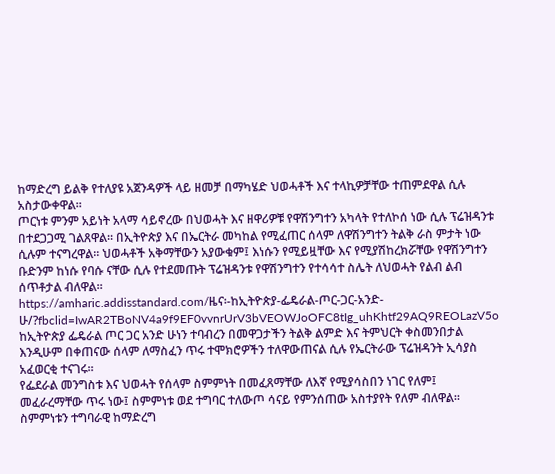ከማድረግ ይልቅ የተለያዩ አጀንዳዎች ላይ ዘመቻ በማካሄድ ህወሓቶች እና ተላኪዎቻቸው ተጠምደዋል ሲሉ አስታውቀዋል።
ጦርነቱ ምንም አይነት አላማ ሳይኖረው በህወሓት እና ዘዋሪዎቹ የዋሽንግተን አካላት የተለኮሰ ነው ሲሉ ፕሬዝዳንቱ በተደጋጋሚ ገልጸዋል። በኢትዮጵያ እና በኤርትራ መካከል የሚፈጠር ሰላም ለዋሽንግተን ትልቅ ራስ ምታት ነው ሲሉም ተናግረዋል። ህወሓቶች አቅማቸውን አያውቁም፤ እነሱን የሚይዟቸው እና የሚያሽከረክሯቸው የዋሽንግተን ቡድንም ከነሱ የባሱ ናቸው ሲሉ የተደመጡት ፕሬዝዳንቱ የዋሽንግተን የተሳሳተ ስሌት ለህወሓት የልብ ልብ ሰጥቶታል ብለዋል።
https://amharic.addisstandard.com/ዜና፡-ከኢትዮጵያ-ፌዴራል-ጦር-ጋር-አንድ-ሁ/?fbclid=IwAR2TBoNV4a9f9EF0vvnrUrV3bVEOWJoOFC8tIg_uhKhtf29AQ9REOLazV5o
ከኢትዮጵያ ፌዴራል ጦር ጋር አንድ ሁነን ተባብረን በመዋጋታችን ትልቅ ልምድ እና ትምህርት ቀስመንበታል እንዲሁም በቀጠናው ሰላም ለማስፈን ጥሩ ተሞክሮዎችን ተለዋውጠናል ሲሉ የኤርትራው ፕሬዝዳንት ኢሳያስ አፈወርቂ ተናገሩ።
የፌደራል መንግስቱ እና ህወሓት የሰላም ስምምነት በመፈጸማቸው ለእኛ የሚያሳስበን ነገር የለም፤ መፈራረማቸው ጥሩ ነው፤ ስምምነቱ ወደ ተግባር ተለውጦ ሳናይ የምንሰጠው አስተያየት የለም ብለዋል። ስምምነቱን ተግባራዊ ከማድረግ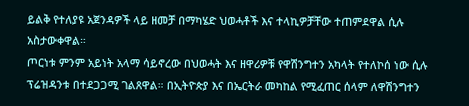ይልቅ የተለያዩ አጀንዳዎች ላይ ዘመቻ በማካሄድ ህወሓቶች እና ተላኪዎቻቸው ተጠምደዋል ሲሉ አስታውቀዋል።
ጦርነቱ ምንም አይነት አላማ ሳይኖረው በህወሓት እና ዘዋሪዎቹ የዋሽንግተን አካላት የተለኮሰ ነው ሲሉ ፕሬዝዳንቱ በተደጋጋሚ ገልጸዋል። በኢትዮጵያ እና በኤርትራ መካከል የሚፈጠር ሰላም ለዋሽንግተን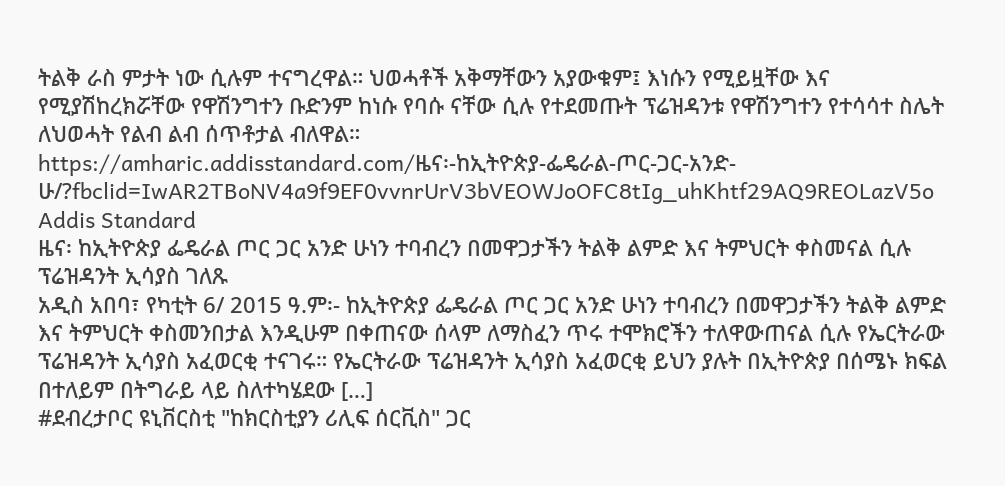ትልቅ ራስ ምታት ነው ሲሉም ተናግረዋል። ህወሓቶች አቅማቸውን አያውቁም፤ እነሱን የሚይዟቸው እና የሚያሽከረክሯቸው የዋሽንግተን ቡድንም ከነሱ የባሱ ናቸው ሲሉ የተደመጡት ፕሬዝዳንቱ የዋሽንግተን የተሳሳተ ስሌት ለህወሓት የልብ ልብ ሰጥቶታል ብለዋል።
https://amharic.addisstandard.com/ዜና፡-ከኢትዮጵያ-ፌዴራል-ጦር-ጋር-አንድ-ሁ/?fbclid=IwAR2TBoNV4a9f9EF0vvnrUrV3bVEOWJoOFC8tIg_uhKhtf29AQ9REOLazV5o
Addis Standard
ዜና፡ ከኢትዮጵያ ፌዴራል ጦር ጋር አንድ ሁነን ተባብረን በመዋጋታችን ትልቅ ልምድ እና ትምህርት ቀስመናል ሲሉ ፕሬዝዳንት ኢሳያስ ገለጹ
አዲስ አበባ፣ የካቲት 6/ 2015 ዓ.ም፡- ከኢትዮጵያ ፌዴራል ጦር ጋር አንድ ሁነን ተባብረን በመዋጋታችን ትልቅ ልምድ እና ትምህርት ቀስመንበታል እንዲሁም በቀጠናው ሰላም ለማስፈን ጥሩ ተሞክሮችን ተለዋውጠናል ሲሉ የኤርትራው ፕሬዝዳንት ኢሳያስ አፈወርቂ ተናገሩ። የኤርትራው ፕሬዝዳንት ኢሳያስ አፈወርቂ ይህን ያሉት በኢትዮጵያ በሰሜኑ ክፍል በተለይም በትግራይ ላይ ስለተካሄደው […]
#ደብረታቦር ዩኒቨርስቲ "ከክርስቲያን ሪሊፍ ሰርቪስ" ጋር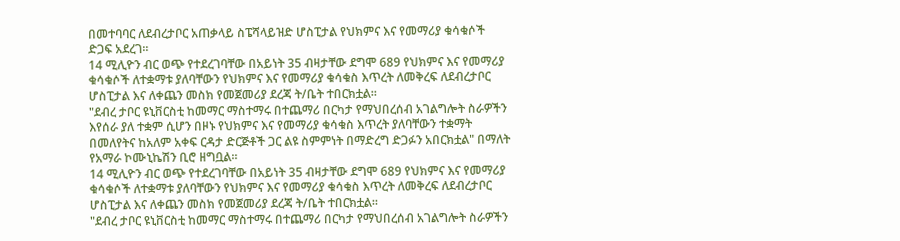በመተባባር ለደብረታቦር አጠቃላይ ስፔሻላይዝድ ሆስፒታል የህክምና እና የመማሪያ ቁሳቁሶች ድጋፍ አደረገ።
14 ሚሊዮን ብር ወጭ የተደረገባቸው በአይነት 35 ብዛታቸው ደግሞ 689 የህክምና እና የመማሪያ ቁሳቁሶች ለተቋማቱ ያለባቸውን የህክምና እና የመማሪያ ቁሳቁስ እጥረት ለመቅረፍ ለደብረታቦር ሆስፒታል እና ለቀጨን መስክ የመጀመሪያ ደረጃ ት/ቤት ተበርክቷል።
"ደብረ ታቦር ዩኒቨርስቲ ከመማር ማስተማሩ በተጨማሪ በርካታ የማህበረሰብ አገልግሎት ስራዎችን እየሰራ ያለ ተቋም ሲሆን በዞኑ የህክምና እና የመማሪያ ቁሳቁስ እጥረት ያለባቸውን ተቋማት በመለየትና ከአለም አቀፍ ርዳታ ድርጅቶች ጋር ልዩ ስምምነት በማድረግ ድጋፉን አበርክቷል" በማለት የአማራ ኮሙኒኬሽን ቢሮ ዘግቧል።
14 ሚሊዮን ብር ወጭ የተደረገባቸው በአይነት 35 ብዛታቸው ደግሞ 689 የህክምና እና የመማሪያ ቁሳቁሶች ለተቋማቱ ያለባቸውን የህክምና እና የመማሪያ ቁሳቁስ እጥረት ለመቅረፍ ለደብረታቦር ሆስፒታል እና ለቀጨን መስክ የመጀመሪያ ደረጃ ት/ቤት ተበርክቷል።
"ደብረ ታቦር ዩኒቨርስቲ ከመማር ማስተማሩ በተጨማሪ በርካታ የማህበረሰብ አገልግሎት ስራዎችን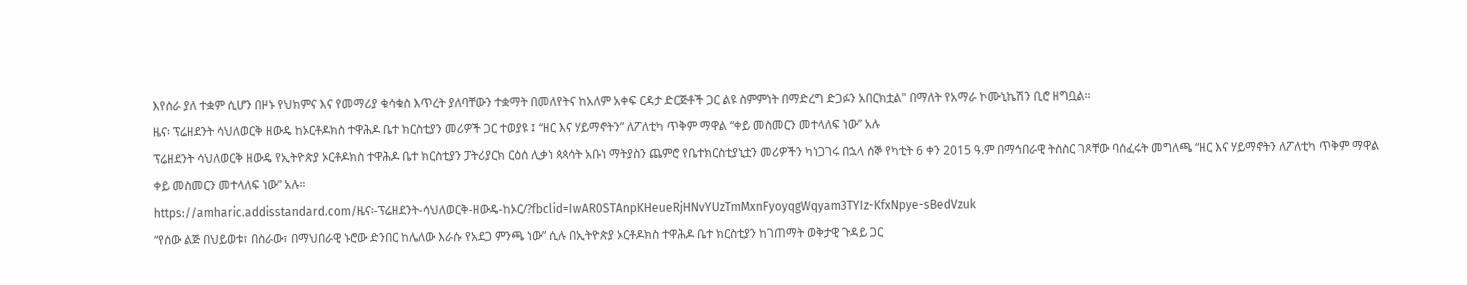እየሰራ ያለ ተቋም ሲሆን በዞኑ የህክምና እና የመማሪያ ቁሳቁስ እጥረት ያለባቸውን ተቋማት በመለየትና ከአለም አቀፍ ርዳታ ድርጅቶች ጋር ልዩ ስምምነት በማድረግ ድጋፉን አበርክቷል" በማለት የአማራ ኮሙኒኬሽን ቢሮ ዘግቧል።
ዜና፡ ፕሬዘደንት ሳህለወርቅ ዘውዴ ከኦርቶዶክስ ተዋሕዶ ቤተ ክርስቲያን መሪዎች ጋር ተወያዩ ፤ “ዘር እና ሃይማኖትን” ለፖለቲካ ጥቅም ማዋል “ቀይ መስመርን መተላለፍ ነው” አሉ
ፕሬዘደንት ሳህለወርቅ ዘውዴ የኢትዮጵያ ኦርቶዶክስ ተዋሕዶ ቤተ ክርስቲያን ፓትሪያርክ ርዕሰ ሊቃነ ጳጳሳት አቡነ ማትያስን ጨምሮ የቤተክርስቲያኒቷን መሪዎችን ካነጋገሩ በኋላ ሰኞ የካቲት 6 ቀን 2015 ዓ.ም በማኅበራዊ ትስስር ገጾቸው ባሰፈሩት መግለጫ “ዘር እና ሃይማኖትን ለፖለቲካ ጥቅም ማዋል ቀይ መስመርን መተላለፍ ነው” አሉ።
https://amharic.addisstandard.com/ዜና፡-ፕሬዘደንት-ሳህለወርቅ-ዘውዴ-ከኦር/?fbclid=IwAR0STAnpKHeueRjHNvYUzTmMxnFyoyqgWqyam3TYIz-KfxNpye-sBedVzuk
“የሰው ልጅ በህይወቱ፣ በስራው፣ በማህበራዊ ኑሮው ድንበር ከሌለው እራሱ የአደጋ ምንጫ ነው” ሲሉ በኢትዮጵያ ኦርቶዶክስ ተዋሕዶ ቤተ ክርስቲያን ከገጠማት ወቅታዊ ጉዳይ ጋር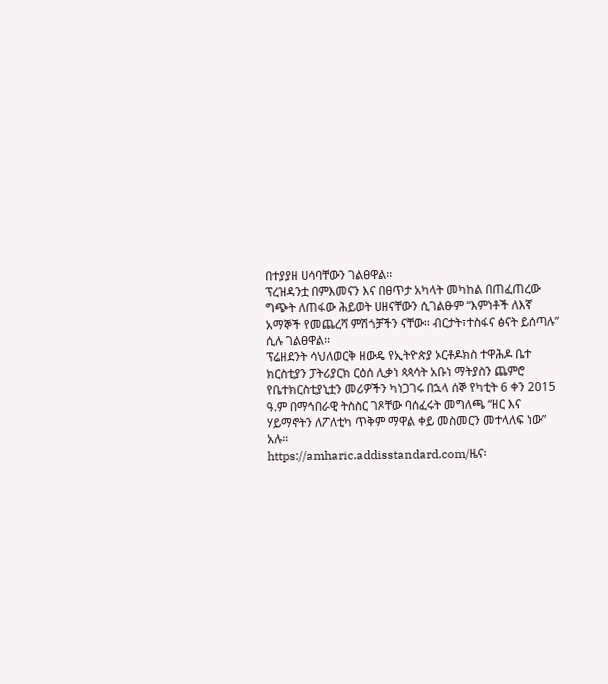በተያያዘ ሀሳባቸውን ገልፀዋል፡፡
ፕረዝዳንቷ በምእመናን እና በፀጥታ አካላት መካከል በጠፈጠረው ግጭት ለጠፋው ሕይወት ሀዘናቸውን ሲገልፁም “እምነቶች ለእኛ አማኞች የመጨረሻ ምሽጎቻችን ናቸው፡፡ ብርታት፣ተስፋና ፅናት ይሰጣሉ” ሲሉ ገልፀዋል፡፡
ፕሬዘደንት ሳህለወርቅ ዘውዴ የኢትዮጵያ ኦርቶዶክስ ተዋሕዶ ቤተ ክርስቲያን ፓትሪያርክ ርዕሰ ሊቃነ ጳጳሳት አቡነ ማትያስን ጨምሮ የቤተክርስቲያኒቷን መሪዎችን ካነጋገሩ በኋላ ሰኞ የካቲት 6 ቀን 2015 ዓ.ም በማኅበራዊ ትስስር ገጾቸው ባሰፈሩት መግለጫ “ዘር እና ሃይማኖትን ለፖለቲካ ጥቅም ማዋል ቀይ መስመርን መተላለፍ ነው” አሉ።
https://amharic.addisstandard.com/ዜና፡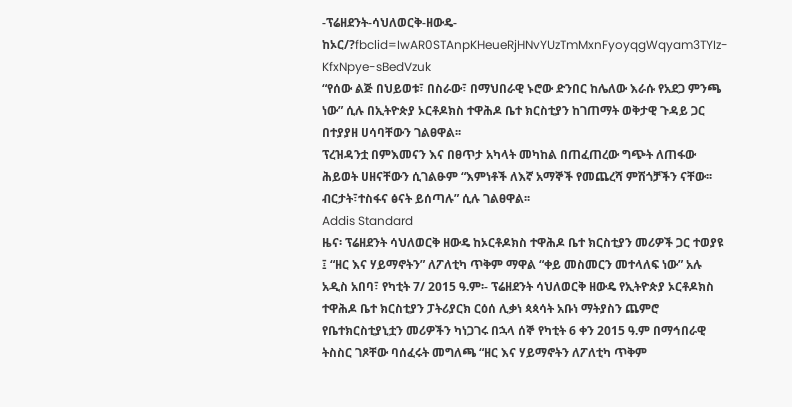-ፕሬዘደንት-ሳህለወርቅ-ዘውዴ-ከኦር/?fbclid=IwAR0STAnpKHeueRjHNvYUzTmMxnFyoyqgWqyam3TYIz-KfxNpye-sBedVzuk
“የሰው ልጅ በህይወቱ፣ በስራው፣ በማህበራዊ ኑሮው ድንበር ከሌለው እራሱ የአደጋ ምንጫ ነው” ሲሉ በኢትዮጵያ ኦርቶዶክስ ተዋሕዶ ቤተ ክርስቲያን ከገጠማት ወቅታዊ ጉዳይ ጋር በተያያዘ ሀሳባቸውን ገልፀዋል፡፡
ፕረዝዳንቷ በምእመናን እና በፀጥታ አካላት መካከል በጠፈጠረው ግጭት ለጠፋው ሕይወት ሀዘናቸውን ሲገልፁም “እምነቶች ለእኛ አማኞች የመጨረሻ ምሽጎቻችን ናቸው፡፡ ብርታት፣ተስፋና ፅናት ይሰጣሉ” ሲሉ ገልፀዋል፡፡
Addis Standard
ዜና፡ ፕሬዘደንት ሳህለወርቅ ዘውዴ ከኦርቶዶክስ ተዋሕዶ ቤተ ክርስቲያን መሪዎች ጋር ተወያዩ ፤ “ዘር እና ሃይማኖትን” ለፖለቲካ ጥቅም ማዋል “ቀይ መስመርን መተላለፍ ነው” አሉ
አዲስ አበባ፣ የካቲት 7/ 2015 ዓ.ም፡- ፕሬዘደንት ሳህለወርቅ ዘውዴ የኢትዮጵያ ኦርቶዶክስ ተዋሕዶ ቤተ ክርስቲያን ፓትሪያርክ ርዕሰ ሊቃነ ጳጳሳት አቡነ ማትያስን ጨምሮ የቤተክርስቲያኒቷን መሪዎችን ካነጋገሩ በኋላ ሰኞ የካቲት 6 ቀን 2015 ዓ.ም በማኅበራዊ ትስስር ገጾቸው ባሰፈሩት መግለጫ “ዘር እና ሃይማኖትን ለፖለቲካ ጥቅም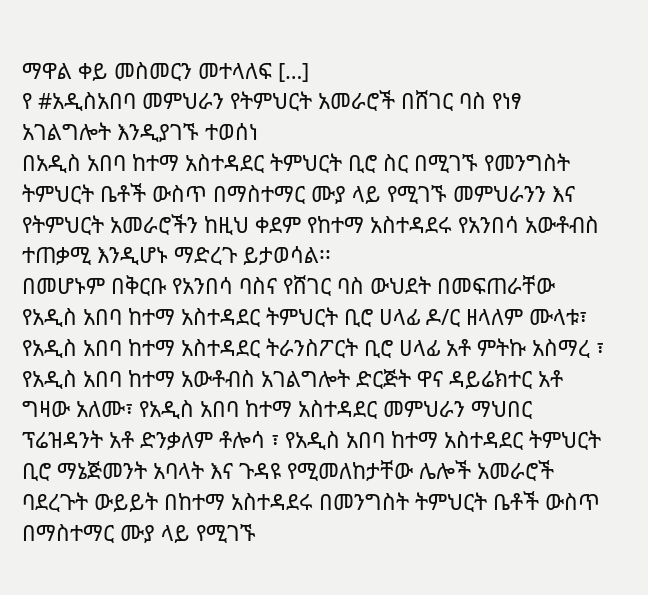ማዋል ቀይ መስመርን መተላለፍ […]
የ #አዲስአበባ መምህራን የትምህርት አመራሮች በሸገር ባስ የነፃ አገልግሎት እንዲያገኙ ተወሰነ
በአዲስ አበባ ከተማ አስተዳደር ትምህርት ቢሮ ስር በሚገኙ የመንግስት ትምህርት ቤቶች ውስጥ በማስተማር ሙያ ላይ የሚገኙ መምህራንን እና የትምህርት አመራሮችን ከዚህ ቀደም የከተማ አስተዳደሩ የአንበሳ አውቶብስ ተጠቃሚ እንዲሆኑ ማድረጉ ይታወሳል፡፡
በመሆኑም በቅርቡ የአንበሳ ባስና የሸገር ባስ ውህደት በመፍጠራቸው የአዲስ አበባ ከተማ አስተዳደር ትምህርት ቢሮ ሀላፊ ዶ/ር ዘላለም ሙላቱ፣ የአዲስ አበባ ከተማ አስተዳደር ትራንስፖርት ቢሮ ሀላፊ አቶ ምትኩ አስማረ ፣ የአዲስ አበባ ከተማ አውቶብስ አገልግሎት ድርጅት ዋና ዳይሬክተር አቶ ግዛው አለሙ፣ የአዲስ አበባ ከተማ አስተዳደር መምህራን ማህበር ፕሬዝዳንት አቶ ድንቃለም ቶሎሳ ፣ የአዲስ አበባ ከተማ አስተዳደር ትምህርት ቢሮ ማኔጅመንት አባላት እና ጉዳዩ የሚመለከታቸው ሌሎች አመራሮች ባደረጉት ውይይት በከተማ አስተዳደሩ በመንግስት ትምህርት ቤቶች ውስጥ በማስተማር ሙያ ላይ የሚገኙ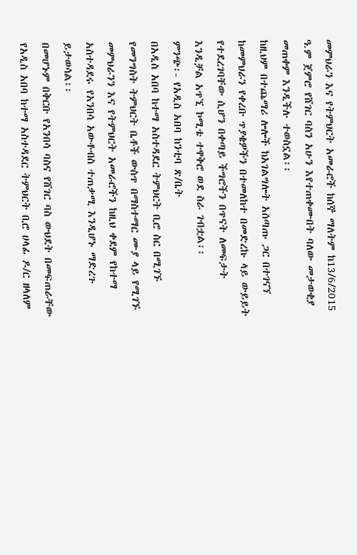መምህራን እና የትምህርት አመራሮች ከሰኞ ማለትም ከ13/6/2015 ዓ.ም ጀምሮ የሸገር ባስን አሁን እየተጠቀሙበት ባለው መታወቂያ መጠቀም እንዲችሉ ተወስኗል፡፡
ከዚህም በተጨማሪ ሎሎች ከአገልግሎት አሰጣጡ ጋር በተገናኘ ከመምህራን የቀረቡ ጥያቄዎችን በተመለከተ በመድረኩ ላይ ውይይት የተደረገባቸው ሲሆን በቀጣይ ችግሮችን በጥናት ለመፍታት እንዲቻል አጥኚ ኮሚቴ ተዋቅሮ ወደ ስራ ገብቷል፡፡
ምንጭ፡- የአዲስ አበባ ከንቲባ ጽ/ቤት
በአዲስ አበባ ከተማ አስተዳደር ትምህርት ቢሮ ስር በሚገኙ የመንግስት ትምህርት ቤቶች ውስጥ በማስተማር ሙያ ላይ የሚገኙ መምህራንን እና የትምህርት አመራሮችን ከዚህ ቀደም የከተማ አስተዳደሩ የአንበሳ አውቶብስ ተጠቃሚ እንዲሆኑ ማድረጉ ይታወሳል፡፡
በመሆኑም በቅርቡ የአንበሳ ባስና የሸገር ባስ ውህደት በመፍጠራቸው የአዲስ አበባ ከተማ አስተዳደር ትምህርት ቢሮ ሀላፊ ዶ/ር ዘላለም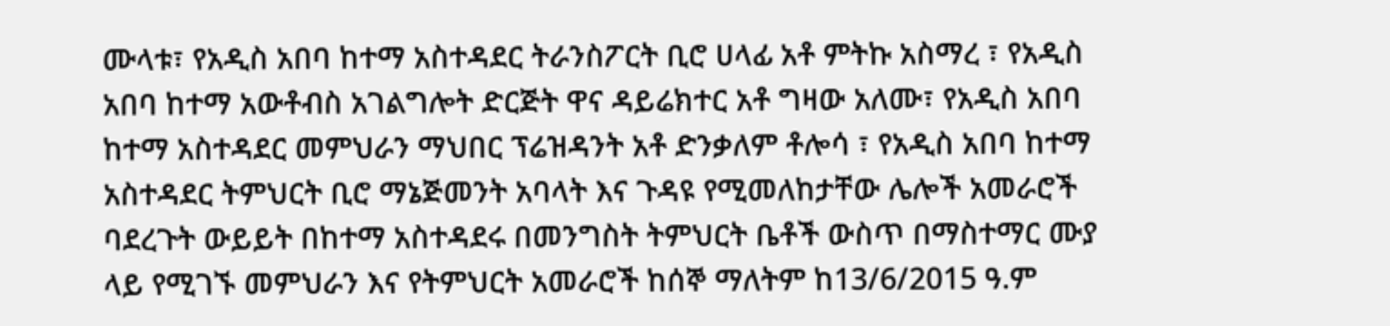ሙላቱ፣ የአዲስ አበባ ከተማ አስተዳደር ትራንስፖርት ቢሮ ሀላፊ አቶ ምትኩ አስማረ ፣ የአዲስ አበባ ከተማ አውቶብስ አገልግሎት ድርጅት ዋና ዳይሬክተር አቶ ግዛው አለሙ፣ የአዲስ አበባ ከተማ አስተዳደር መምህራን ማህበር ፕሬዝዳንት አቶ ድንቃለም ቶሎሳ ፣ የአዲስ አበባ ከተማ አስተዳደር ትምህርት ቢሮ ማኔጅመንት አባላት እና ጉዳዩ የሚመለከታቸው ሌሎች አመራሮች ባደረጉት ውይይት በከተማ አስተዳደሩ በመንግስት ትምህርት ቤቶች ውስጥ በማስተማር ሙያ ላይ የሚገኙ መምህራን እና የትምህርት አመራሮች ከሰኞ ማለትም ከ13/6/2015 ዓ.ም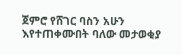ጀምሮ የሸገር ባስን አሁን እየተጠቀሙበት ባለው መታወቂያ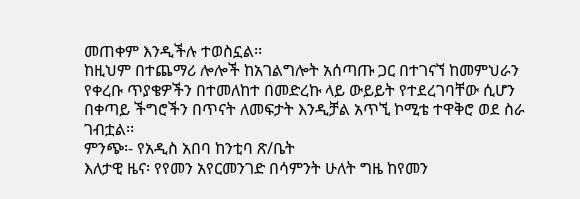መጠቀም እንዲችሉ ተወስኗል፡፡
ከዚህም በተጨማሪ ሎሎች ከአገልግሎት አሰጣጡ ጋር በተገናኘ ከመምህራን የቀረቡ ጥያቄዎችን በተመለከተ በመድረኩ ላይ ውይይት የተደረገባቸው ሲሆን በቀጣይ ችግሮችን በጥናት ለመፍታት እንዲቻል አጥኚ ኮሚቴ ተዋቅሮ ወደ ስራ ገብቷል፡፡
ምንጭ፡- የአዲስ አበባ ከንቲባ ጽ/ቤት
እለታዊ ዜና፡ የየመን አየርመንገድ በሳምንት ሁለት ግዜ ከየመን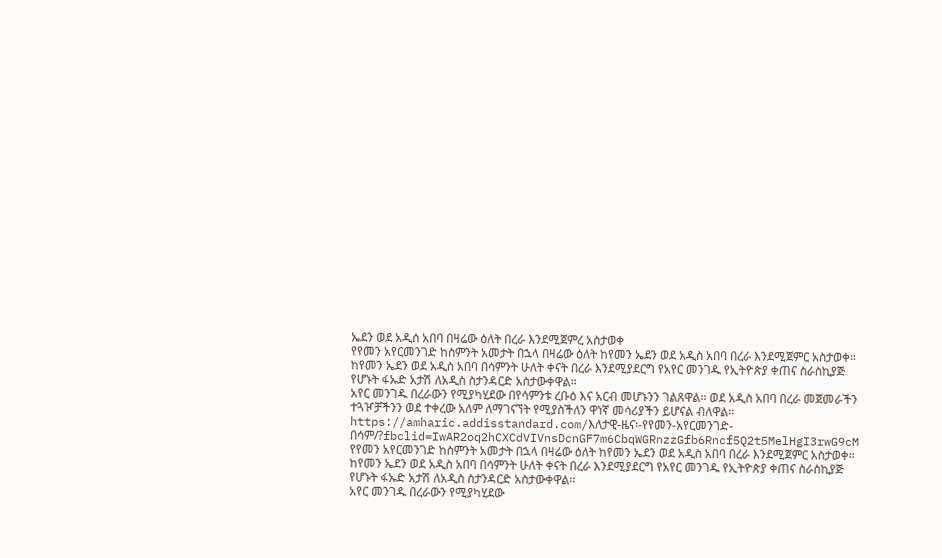ኤደን ወደ አዲሰ አበባ በዛሬው ዕለት በረራ እንደሚጀምረ አስታወቀ
የየመን አየርመንገድ ከስምንት አመታት በኋላ በዛሬው ዕለት ከየመን ኤደን ወደ አዲስ አበባ በረራ እንደሚጀምር አስታወቀ።
ከየመን ኤደን ወደ አዲስ አበባ በሳምንት ሁለት ቀናት በረራ እንደሚያደርግ የአየር መንገዱ የኢትዮጵያ ቀጠና ስራስኪያጅ የሆኑት ፋኡድ አታሽ ለአዲስ ስታንዳርድ አስታውቀዋል።
አየር መንገዱ በረራውን የሚያካሂደው በየሳምንቱ ረቡዕ እና አርብ መሆኑንን ገልጸዋል። ወደ አዲስ አበባ በረራ መጀመራችን ተጓዦቻችንን ወደ ተቀረው አለም ለማገናኘት የሚያስችለን ዋነኛ መሳሪያችን ይሆናል ብለዋል።
https://amharic.addisstandard.com/እለታዊ-ዜና፡-የየመን-አየርመንገድ-በሳም/?fbclid=IwAR2oq2hCXCdVIVnsDcnGF7m6CbqWGRnzzGfb6Rncf5Q2t5MelHgI3rwG9cM
የየመን አየርመንገድ ከስምንት አመታት በኋላ በዛሬው ዕለት ከየመን ኤደን ወደ አዲስ አበባ በረራ እንደሚጀምር አስታወቀ።
ከየመን ኤደን ወደ አዲስ አበባ በሳምንት ሁለት ቀናት በረራ እንደሚያደርግ የአየር መንገዱ የኢትዮጵያ ቀጠና ስራስኪያጅ የሆኑት ፋኡድ አታሽ ለአዲስ ስታንዳርድ አስታውቀዋል።
አየር መንገዱ በረራውን የሚያካሂደው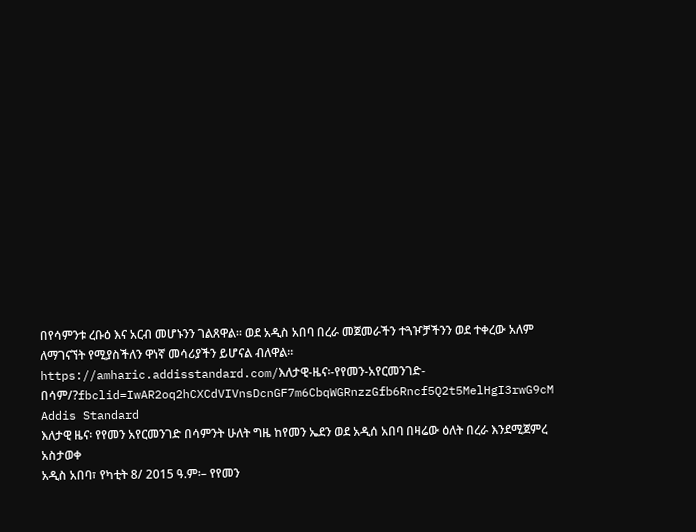በየሳምንቱ ረቡዕ እና አርብ መሆኑንን ገልጸዋል። ወደ አዲስ አበባ በረራ መጀመራችን ተጓዦቻችንን ወደ ተቀረው አለም ለማገናኘት የሚያስችለን ዋነኛ መሳሪያችን ይሆናል ብለዋል።
https://amharic.addisstandard.com/እለታዊ-ዜና፡-የየመን-አየርመንገድ-በሳም/?fbclid=IwAR2oq2hCXCdVIVnsDcnGF7m6CbqWGRnzzGfb6Rncf5Q2t5MelHgI3rwG9cM
Addis Standard
እለታዊ ዜና፡ የየመን አየርመንገድ በሳምንት ሁለት ግዜ ከየመን ኤደን ወደ አዲሰ አበባ በዛሬው ዕለት በረራ እንደሚጀምረ አስታወቀ
አዲስ አበባ፣ የካቲት 8/ 2015 ዓ.ም፡– የየመን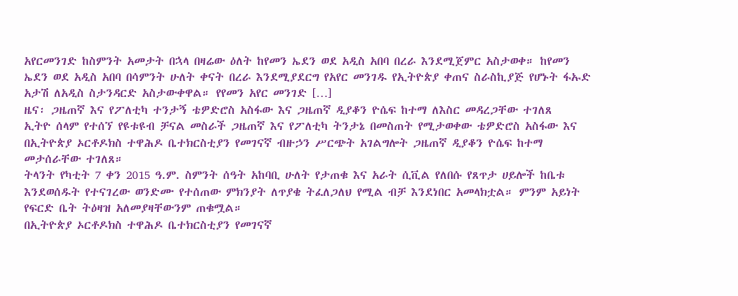አየርመንገድ ከስምንት አመታት በኋላ በዛሬው ዕለት ከየመን ኤደን ወደ አዲስ አበባ በረራ እንደሚጀምር አስታወቀ። ከየመን ኤደን ወደ አዲስ አበባ በሳምንት ሁለት ቀናት በረራ እንደሚያደርግ የአየር መንገዱ የኢትዮጵያ ቀጠና ስራስኪያጅ የሆኑት ፋኡድ አታሽ ለአዲስ ስታንዳርድ አስታውቀዋል። የየመን አየር መንገድ […]
ዜና፡ ጋዜጠኛ እና የፖለቲካ ተንታኝ ቴዎድሮስ አስፋው እና ጋዜጠኛ ዲያቆን ዮሴፍ ከተማ ለእስር መዳረጋቸው ተገለጸ
ኢትዮ ሰላም የተሰኘ የዩቱዩብ ቻናል መስራች ጋዜጠኛ እና የፖለቲካ ትንታኔ በመስጠት የሚታወቀው ቴዎድሮስ አስፋው እና በኢትዮጵያ ኦርቶዶክስ ተዋሕዶ ቤተክርስቲያን የመገናኛ ብዙኃን ሥርጭት አገልግሎት ጋዜጠኛ ዲያቆን ዮሴፍ ከተማ መታሰራቸው ተገለጸ።
ትላንት የካቲት 7 ቀን 2015 ዓ.ም. ስምንት ሰዓት አከባቢ ሁለት የታጠቁ እና አራት ሲቪል የለበሱ የጸጥታ ሀይሎች ከቤቱ እንደወሰዱት የተናገረው ወንድሙ የተሰጠው ምክንያት ለጥያቄ ትፈለጋለህ የሚል ብቻ እንደነበር አመላክቷል። ምንም አይነት የፍርድ ቤት ትዕዛዝ አለመያዛቸውንም ጠቁሟል።
በኢትዮጵያ ኦርቶዶክስ ተዋሕዶ ቤተክርስቲያን የመገናኛ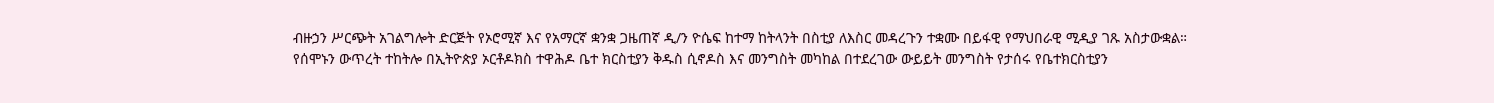ብዙኃን ሥርጭት አገልግሎት ድርጅት የኦሮሚኛ እና የአማርኛ ቋንቋ ጋዜጠኛ ዲ/ን ዮሴፍ ከተማ ከትላንት በስቲያ ለእስር መዳረጉን ተቋሙ በይፋዊ የማህበራዊ ሚዲያ ገጹ አስታውቋል።
የሰሞኑን ውጥረት ተከትሎ በኢትዮጵያ ኦርቶዶክስ ተዋሕዶ ቤተ ክርስቲያን ቅዱስ ሲኖዶስ እና መንግስት መካከል በተደረገው ውይይት መንግስት የታሰሩ የቤተክርስቲያን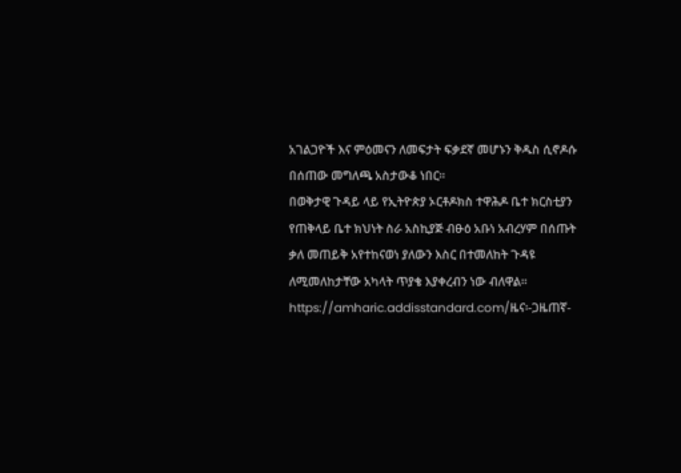አገልጋዮች እና ምዕመናን ለመፍታት ፍቃደኛ መሆኑን ቅዱስ ሲኖዶሱ በሰጠው መግለጫ አስታውቆ ነበር፡፡
በወቅታዊ ጉዳይ ላይ የኢትዮጵያ ኦርቶዶክስ ተዋሕዶ ቤተ ክርስቲያን የጠቅላይ ቤተ ክህነት ስራ አስኪያጅ ብፁዕ አቡነ አብረሃም በሰጡት ቃለ መጠይቅ አየተከናወነ ያለውን እስር በተመለከት ጉዳዩ ለሚመለከታቸው አካላት ጥያቄ እያቀረብን ነው ብለዋል፡፡
https://amharic.addisstandard.com/ዜና፡-ጋዜጠኛ-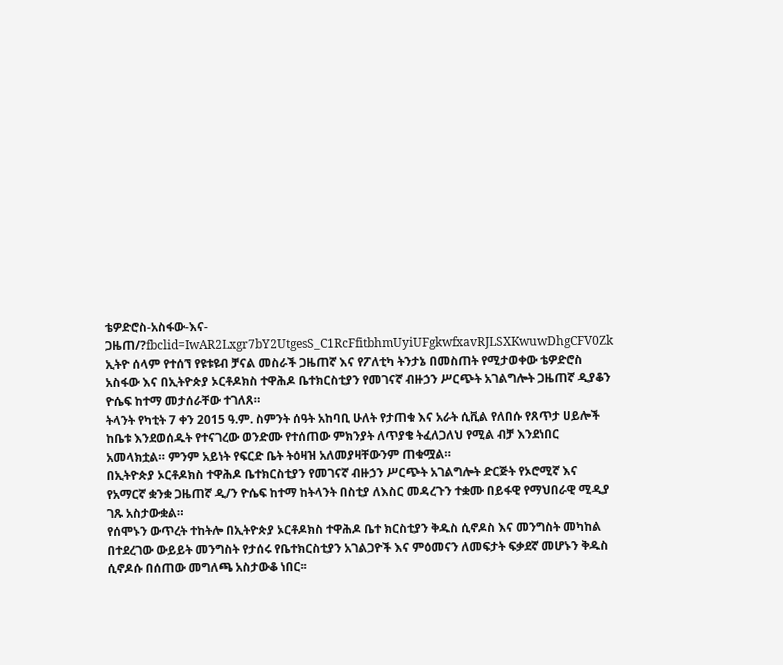ቴዎድሮስ-አስፋው-እና-ጋዜጠ/?fbclid=IwAR2Lxgr7bY2UtgesS_C1RcFfitbhmUyiUFgkwfxavRJLSXKwuwDhgCFV0Zk
ኢትዮ ሰላም የተሰኘ የዩቱዩብ ቻናል መስራች ጋዜጠኛ እና የፖለቲካ ትንታኔ በመስጠት የሚታወቀው ቴዎድሮስ አስፋው እና በኢትዮጵያ ኦርቶዶክስ ተዋሕዶ ቤተክርስቲያን የመገናኛ ብዙኃን ሥርጭት አገልግሎት ጋዜጠኛ ዲያቆን ዮሴፍ ከተማ መታሰራቸው ተገለጸ።
ትላንት የካቲት 7 ቀን 2015 ዓ.ም. ስምንት ሰዓት አከባቢ ሁለት የታጠቁ እና አራት ሲቪል የለበሱ የጸጥታ ሀይሎች ከቤቱ እንደወሰዱት የተናገረው ወንድሙ የተሰጠው ምክንያት ለጥያቄ ትፈለጋለህ የሚል ብቻ እንደነበር አመላክቷል። ምንም አይነት የፍርድ ቤት ትዕዛዝ አለመያዛቸውንም ጠቁሟል።
በኢትዮጵያ ኦርቶዶክስ ተዋሕዶ ቤተክርስቲያን የመገናኛ ብዙኃን ሥርጭት አገልግሎት ድርጅት የኦሮሚኛ እና የአማርኛ ቋንቋ ጋዜጠኛ ዲ/ን ዮሴፍ ከተማ ከትላንት በስቲያ ለእስር መዳረጉን ተቋሙ በይፋዊ የማህበራዊ ሚዲያ ገጹ አስታውቋል።
የሰሞኑን ውጥረት ተከትሎ በኢትዮጵያ ኦርቶዶክስ ተዋሕዶ ቤተ ክርስቲያን ቅዱስ ሲኖዶስ እና መንግስት መካከል በተደረገው ውይይት መንግስት የታሰሩ የቤተክርስቲያን አገልጋዮች እና ምዕመናን ለመፍታት ፍቃደኛ መሆኑን ቅዱስ ሲኖዶሱ በሰጠው መግለጫ አስታውቆ ነበር፡፡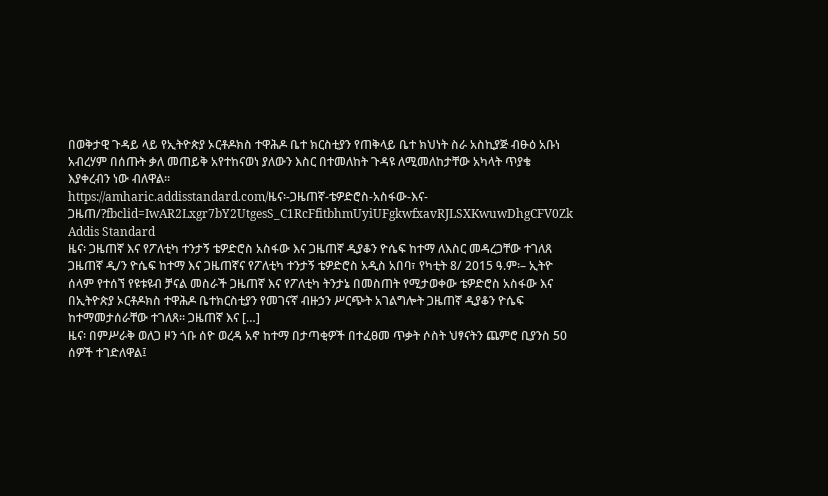በወቅታዊ ጉዳይ ላይ የኢትዮጵያ ኦርቶዶክስ ተዋሕዶ ቤተ ክርስቲያን የጠቅላይ ቤተ ክህነት ስራ አስኪያጅ ብፁዕ አቡነ አብረሃም በሰጡት ቃለ መጠይቅ አየተከናወነ ያለውን እስር በተመለከት ጉዳዩ ለሚመለከታቸው አካላት ጥያቄ እያቀረብን ነው ብለዋል፡፡
https://amharic.addisstandard.com/ዜና፡-ጋዜጠኛ-ቴዎድሮስ-አስፋው-እና-ጋዜጠ/?fbclid=IwAR2Lxgr7bY2UtgesS_C1RcFfitbhmUyiUFgkwfxavRJLSXKwuwDhgCFV0Zk
Addis Standard
ዜና፡ ጋዜጠኛ እና የፖለቲካ ተንታኝ ቴዎድሮስ አስፋው እና ጋዜጠኛ ዲያቆን ዮሴፍ ከተማ ለእስር መዳረጋቸው ተገለጸ
ጋዜጠኛ ዲ/ን ዮሴፍ ከተማ እና ጋዜጠኛና የፖለቲካ ተንታኝ ቴዎድሮስ አዲስ አበባ፣ የካቲት 8/ 2015 ዓ.ም፡– ኢትዮ ሰላም የተሰኘ የዩቱዩብ ቻናል መስራች ጋዜጠኛ እና የፖለቲካ ትንታኔ በመስጠት የሚታወቀው ቴዎድሮስ አስፋው እና በኢትዮጵያ ኦርቶዶክስ ተዋሕዶ ቤተክርስቲያን የመገናኛ ብዙኃን ሥርጭት አገልግሎት ጋዜጠኛ ዲያቆን ዮሴፍ ከተማመታሰራቸው ተገለጸ። ጋዜጠኛ እና […]
ዜና፡ በምሥራቅ ወለጋ ዞን ጎቡ ሰዮ ወረዳ አኖ ከተማ በታጣቂዎች በተፈፀመ ጥቃት ሶስት ህፃናትን ጨምሮ ቢያንስ 50 ሰዎች ተገድለዋል፤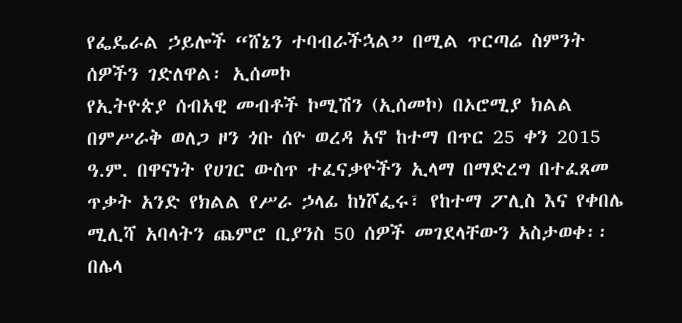የፌዴራል ኃይሎች “ሸኔን ተባብራችኋል” በሚል ጥርጣሬ ስምንት ሰዎችን ገድለዋል፡ ኢሰመኮ
የኢትዮጵያ ሰብአዊ መብቶች ኮሚሽን (ኢሰመኮ) በኦሮሚያ ክልል በምሥራቅ ወለጋ ዞን ጎቡ ሰዮ ወረዳ አኖ ከተማ በጥር 25 ቀን 2015 ዓ.ም. በዋናነት የሀገር ውስጥ ተፈናቃዮችን ኢላማ በማድረግ በተፈጸመ ጥቃት አንድ የክልል የሥራ ኃላፊ ከነሾፌሩ፣ የከተማ ፖሊስ እና የቀበሌ ሚሊሻ አባላትን ጨምሮ ቢያንስ 50 ሰዎች መገደላቸውን አስታወቀ፡፡
በሌላ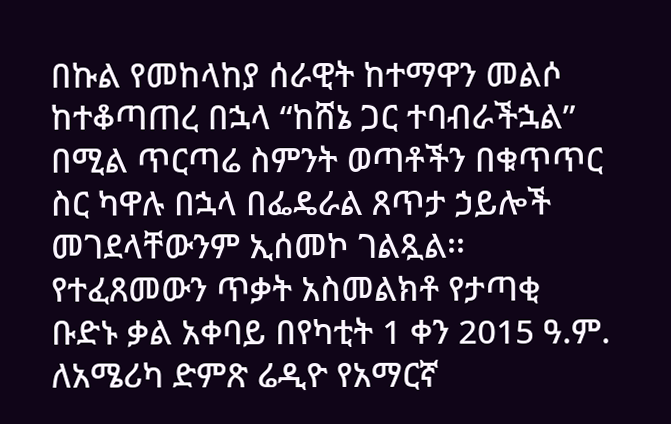በኩል የመከላከያ ሰራዊት ከተማዋን መልሶ ከተቆጣጠረ በኋላ “ከሸኔ ጋር ተባብራችኋል” በሚል ጥርጣሬ ስምንት ወጣቶችን በቁጥጥር ስር ካዋሉ በኋላ በፌዴራል ጸጥታ ኃይሎች መገደላቸውንም ኢሰመኮ ገልጿል፡፡
የተፈጸመውን ጥቃት አስመልክቶ የታጣቂ ቡድኑ ቃል አቀባይ በየካቲት 1 ቀን 2015 ዓ.ም. ለአሜሪካ ድምጽ ሬዲዮ የአማርኛ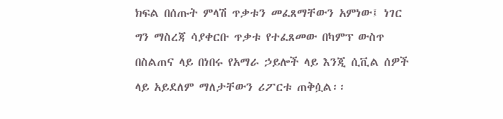ክፍል በሰጡት ምላሽ ጥቃቱን መፈጸማቸውን አምነው፤ ነገር ግን ማስረጃ ሳያቀርቡ ጥቃቱ የተፈጸመው በካምፕ ውስጥ በስልጠና ላይ በነበሩ የአማራ ኃይሎች ላይ እንጂ ሲቪል ሰዎች ላይ አይደለም ማለታቸውን ሪፖርቱ ጠቅሷል፡፡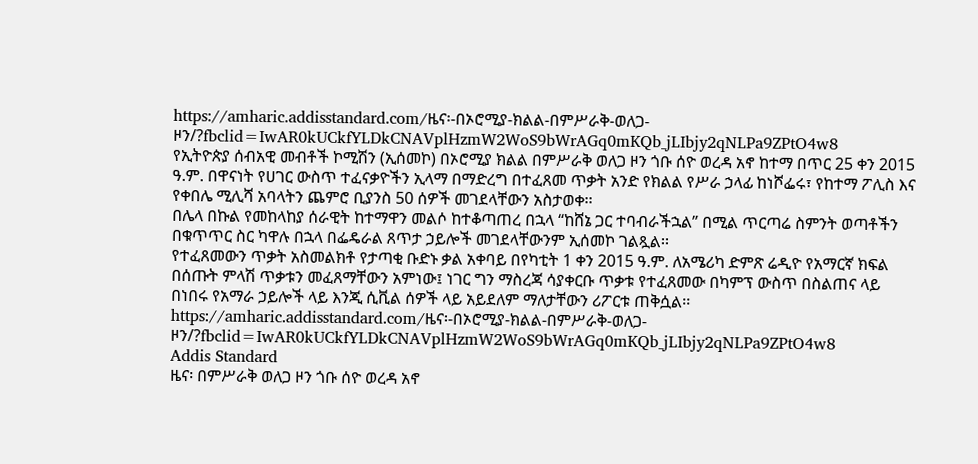https://amharic.addisstandard.com/ዜና፡-በኦሮሚያ-ክልል-በምሥራቅ-ወለጋ-ዞን/?fbclid=IwAR0kUCkfYLDkCNAVplHzmW2WoS9bWrAGq0mKQb_jLIbjy2qNLPa9ZPtO4w8
የኢትዮጵያ ሰብአዊ መብቶች ኮሚሽን (ኢሰመኮ) በኦሮሚያ ክልል በምሥራቅ ወለጋ ዞን ጎቡ ሰዮ ወረዳ አኖ ከተማ በጥር 25 ቀን 2015 ዓ.ም. በዋናነት የሀገር ውስጥ ተፈናቃዮችን ኢላማ በማድረግ በተፈጸመ ጥቃት አንድ የክልል የሥራ ኃላፊ ከነሾፌሩ፣ የከተማ ፖሊስ እና የቀበሌ ሚሊሻ አባላትን ጨምሮ ቢያንስ 50 ሰዎች መገደላቸውን አስታወቀ፡፡
በሌላ በኩል የመከላከያ ሰራዊት ከተማዋን መልሶ ከተቆጣጠረ በኋላ “ከሸኔ ጋር ተባብራችኋል” በሚል ጥርጣሬ ስምንት ወጣቶችን በቁጥጥር ስር ካዋሉ በኋላ በፌዴራል ጸጥታ ኃይሎች መገደላቸውንም ኢሰመኮ ገልጿል፡፡
የተፈጸመውን ጥቃት አስመልክቶ የታጣቂ ቡድኑ ቃል አቀባይ በየካቲት 1 ቀን 2015 ዓ.ም. ለአሜሪካ ድምጽ ሬዲዮ የአማርኛ ክፍል በሰጡት ምላሽ ጥቃቱን መፈጸማቸውን አምነው፤ ነገር ግን ማስረጃ ሳያቀርቡ ጥቃቱ የተፈጸመው በካምፕ ውስጥ በስልጠና ላይ በነበሩ የአማራ ኃይሎች ላይ እንጂ ሲቪል ሰዎች ላይ አይደለም ማለታቸውን ሪፖርቱ ጠቅሷል፡፡
https://amharic.addisstandard.com/ዜና፡-በኦሮሚያ-ክልል-በምሥራቅ-ወለጋ-ዞን/?fbclid=IwAR0kUCkfYLDkCNAVplHzmW2WoS9bWrAGq0mKQb_jLIbjy2qNLPa9ZPtO4w8
Addis Standard
ዜና፡ በምሥራቅ ወለጋ ዞን ጎቡ ሰዮ ወረዳ አኖ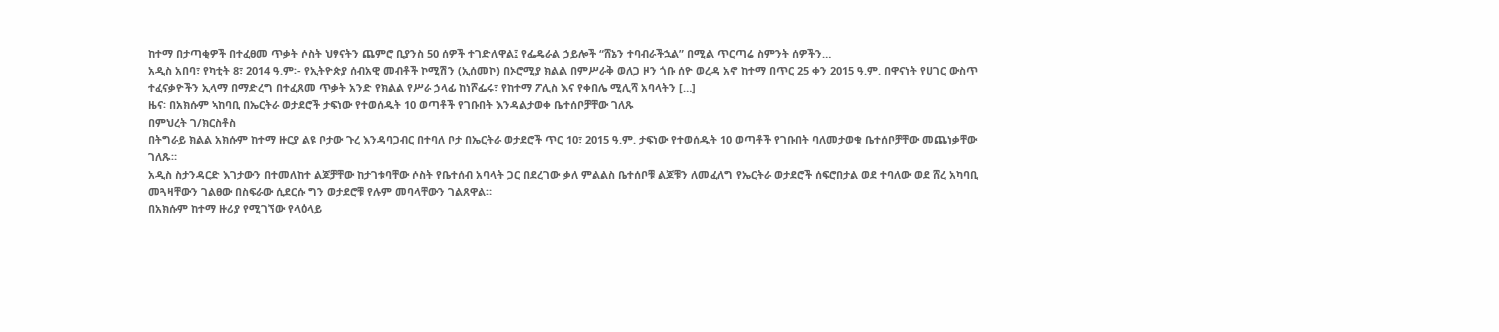ከተማ በታጣቂዎች በተፈፀመ ጥቃት ሶስት ህፃናትን ጨምሮ ቢያንስ 50 ሰዎች ተገድለዋል፤ የፌዴራል ኃይሎች “ሸኔን ተባብራችኋል” በሚል ጥርጣሬ ስምንት ሰዎችን…
አዲስ አበባ፣ የካቲት 8፣ 2014 ዓ.ም፡- የኢትዮጵያ ሰብአዊ መብቶች ኮሚሽን (ኢሰመኮ) በኦሮሚያ ክልል በምሥራቅ ወለጋ ዞን ጎቡ ሰዮ ወረዳ አኖ ከተማ በጥር 25 ቀን 2015 ዓ.ም. በዋናነት የሀገር ውስጥ ተፈናቃዮችን ኢላማ በማድረግ በተፈጸመ ጥቃት አንድ የክልል የሥራ ኃላፊ ከነሾፌሩ፣ የከተማ ፖሊስ እና የቀበሌ ሚሊሻ አባላትን […]
ዜና፡ በአክሱም ኣከባቢ በኤርትራ ወታደሮች ታፍነው የተወሰዱት 10 ወጣቶች የገቡበት እንዳልታወቀ ቤተሰቦቻቸው ገለጹ
በምህረት ገ/ክርስቶስ
በትግራይ ክልል አክሱም ከተማ ዙርያ ልዩ ቦታው ጉረ እንዳባጋብር በተባለ ቦታ በኤርትራ ወታደሮች ጥር 10፣ 2015 ዓ.ም. ታፍነው የተወሰዱት 10 ወጣቶች የገቡበት ባለመታወቁ ቤተሰቦቻቸው መጨነቃቸው ገለጹ።
አዲስ ስታንዳርድ እገታውን በተመለከተ ልጆቻቸው ከታገቱባቸው ሶስት የቤተሰብ አባላት ጋር በደረገው ቃለ ምልልስ ቤተሰቦቹ ልጆቹን ለመፈለግ የኤርትራ ወታደሮች ሰፍሮበታል ወደ ተባለው ወደ ሸረ አካባቢ መጓዛቸውን ገልፀው በስፍራው ሲደርሱ ግን ወታደሮቹ የሉም መባላቸውን ገልጸዋል።
በአክሱም ከተማ ዙሪያ የሚገኘው የላዕላይ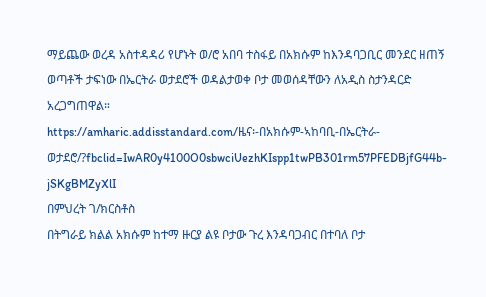ማይጨው ወረዳ አስተዳዳሪ የሆኑት ወ/ሮ አበባ ተስፋይ በአክሱም ከእንዳባጋቢር መንደር ዘጠኝ ወጣቶች ታፍነው በኤርትራ ወታደሮች ወዳልታወቀ ቦታ መወሰዳቸውን ለአዲስ ስታንዳርድ አረጋግጠዋል።
https://amharic.addisstandard.com/ዜና፡-በአክሱም-ኣከባቢ-በኤርትራ-ወታደሮ/?fbclid=IwAR0y4100O0sbwciUezhKIspp1twPB301rm57PFEDBjfG44b-jSKgBMZyXlI
በምህረት ገ/ክርስቶስ
በትግራይ ክልል አክሱም ከተማ ዙርያ ልዩ ቦታው ጉረ እንዳባጋብር በተባለ ቦታ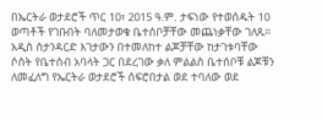በኤርትራ ወታደሮች ጥር 10፣ 2015 ዓ.ም. ታፍነው የተወሰዱት 10 ወጣቶች የገቡበት ባለመታወቁ ቤተሰቦቻቸው መጨነቃቸው ገለጹ።
አዲስ ስታንዳርድ እገታውን በተመለከተ ልጆቻቸው ከታገቱባቸው ሶስት የቤተሰብ አባላት ጋር በደረገው ቃለ ምልልስ ቤተሰቦቹ ልጆቹን ለመፈለግ የኤርትራ ወታደሮች ሰፍሮበታል ወደ ተባለው ወደ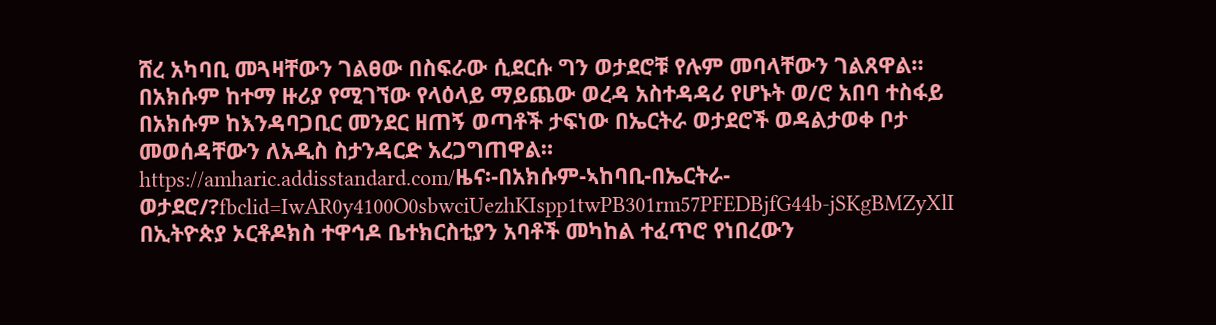ሸረ አካባቢ መጓዛቸውን ገልፀው በስፍራው ሲደርሱ ግን ወታደሮቹ የሉም መባላቸውን ገልጸዋል።
በአክሱም ከተማ ዙሪያ የሚገኘው የላዕላይ ማይጨው ወረዳ አስተዳዳሪ የሆኑት ወ/ሮ አበባ ተስፋይ በአክሱም ከእንዳባጋቢር መንደር ዘጠኝ ወጣቶች ታፍነው በኤርትራ ወታደሮች ወዳልታወቀ ቦታ መወሰዳቸውን ለአዲስ ስታንዳርድ አረጋግጠዋል።
https://amharic.addisstandard.com/ዜና፡-በአክሱም-ኣከባቢ-በኤርትራ-ወታደሮ/?fbclid=IwAR0y4100O0sbwciUezhKIspp1twPB301rm57PFEDBjfG44b-jSKgBMZyXlI
በኢትዮጵያ ኦርቶዶክስ ተዋኅዶ ቤተክርስቲያን አባቶች መካከል ተፈጥሮ የነበረውን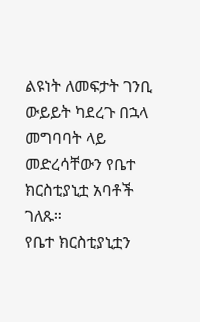ልዩነት ለመፍታት ገንቢ ውይይት ካደረጉ በኋላ መግባባት ላይ መድረሳቸውን የቤተ ክርስቲያኒቷ አባቶች ገለጹ።
የቤተ ክርስቲያኒቷን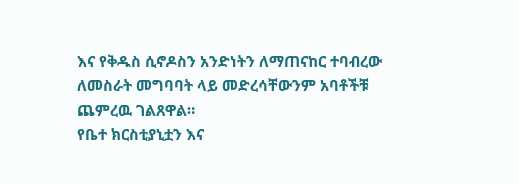እና የቅዱስ ሲኖዶስን አንድነትን ለማጠናከር ተባብረው ለመስራት መግባባት ላይ መድረሳቸውንም አባቶችቹ ጨምረዉ ገልጸዋል።
የቤተ ክርስቲያኒቷን እና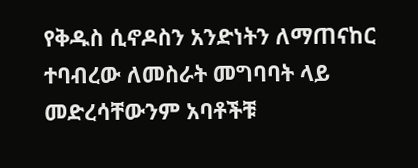የቅዱስ ሲኖዶስን አንድነትን ለማጠናከር ተባብረው ለመስራት መግባባት ላይ መድረሳቸውንም አባቶችቹ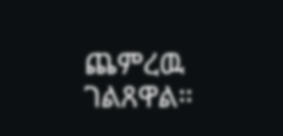ጨምረዉ ገልጸዋል።